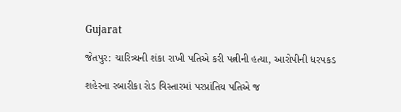Gujarat

જેતપુર: ચારિત્ર્યની શંકા રાખી પતિએ કરી પત્નીની હત્યા, આરોપીની ધરપકડ

શહેરના રબારીકા રોડ વિસ્તારમાં પરપ્રાંતિય પતિએ જ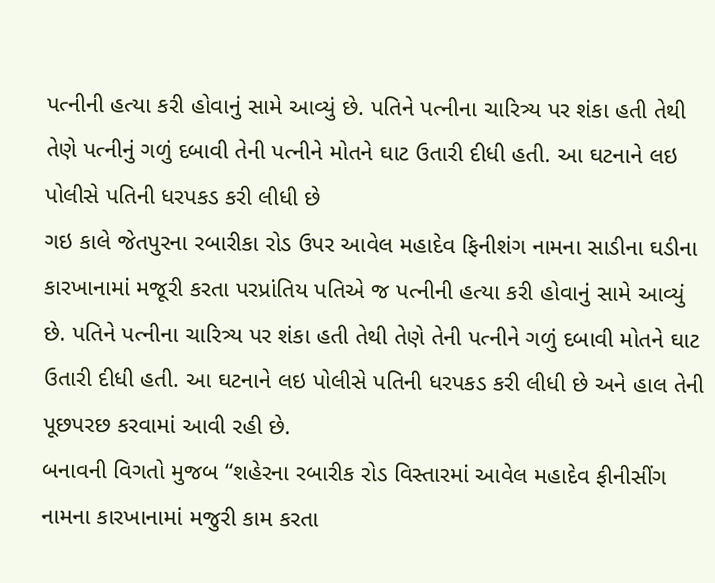પત્નીની હત્યા કરી હોવાનું સામે આવ્યું છે. પતિને પત્નીના ચારિત્ર્ય પર શંકા હતી તેથી તેણે પત્નીનું ગળું દબાવી તેની પત્નીને મોતને ઘાટ ઉતારી દીધી હતી. આ ઘટનાને લઇ પોલીસે પતિની ધરપકડ કરી લીધી છે
ગઇ કાલે જેતપુરના રબારીકા રોડ ઉપર આવેલ મહાદેવ ફિનીશંગ નામના સાડીના ઘડીના કારખાનામાં મજૂરી કરતા પરપ્રાંતિય પતિએ જ પત્નીની હત્યા કરી હોવાનું સામે આવ્યું છે. પતિને પત્નીના ચારિત્ર્ય પર શંકા હતી તેથી તેણે તેની પત્નીને ગળું દબાવી મોતને ઘાટ ઉતારી દીધી હતી. આ ઘટનાને લઇ પોલીસે પતિની ધરપકડ કરી લીધી છે અને હાલ તેની પૂછપરછ કરવામાં આવી રહી છે.
બનાવની વિગતો મુજબ “શહેરના રબારીક રોડ વિસ્‍તારમાં આવેલ મહાદેવ ફીનીસીંગ નામના કારખાનામાં મજુરી કામ કરતા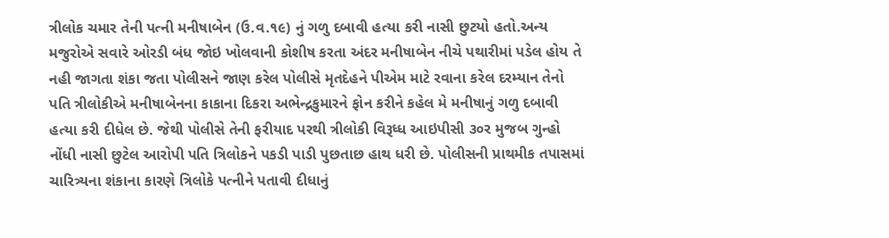ત્રીલોક ચમાર તેની પત્‍ની મનીષાબેન (ઉ.વ.૧૯) નું ગળુ દબાવી હત્‍યા કરી નાસી છુટયો હતો.અન્‍ય મજુરોએ સવારે ઓરડી બંધ જોઇ ખોલવાની કોશીષ કરતા અંદર મનીષાબેન નીચે પથારીમાં પડેલ હોય તે નહી જાગતા શંકા જતા પોલીસને જાણ કરેલ પોલીસે મૃતદેહને પીએમ માટે રવાના કરેલ દરમ્‍યાન તેનો પતિ ત્રીલોકીએ મનીષાબેનના કાકાના દિકરા અભેન્‍દ્રકુમારને ફોન કરીને કહેલ મે મનીષાનું ગળુ દબાવી હત્‍યા કરી દીધેલ છે. જેથી પોલીસે તેની ફરીયાદ પરથી ત્રીલોકી વિરૂધ્‍ધ આઇપીસી ૩૦ર મુજબ ગુન્‍હો નોંધી નાસી છુટેલ આરોપી પતિ ત્રિલોકને પકડી પાડી પુછતાછ હાથ ધરી છે. પોલીસની પ્રાથમીક તપાસમાં ચારિત્ર્યના શંકાના કારણે ત્રિલોકે પત્‍નીને પતાવી દીધાનું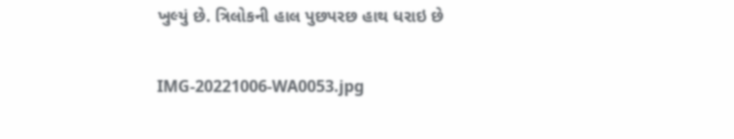ખુલ્‍યું છે. ત્રિલોકની હાલ પુછપરછ હાથ ધરાઇ છે

IMG-20221006-WA0053.jpg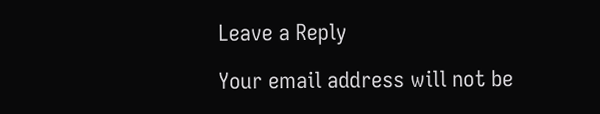Leave a Reply

Your email address will not be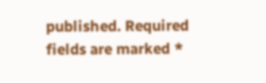published. Required fields are marked *